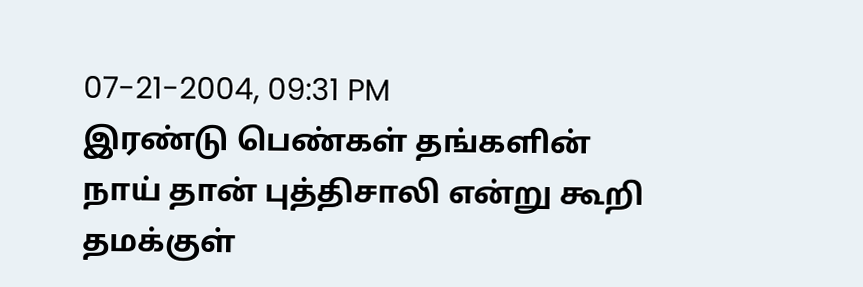07-21-2004, 09:31 PM
இரண்டு பெண்கள் தங்களின் நாய் தான் புத்திசாலி என்று கூறி தமக்குள்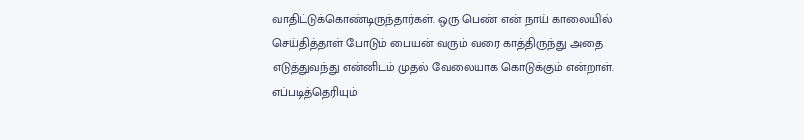வாதிட்டுக்கொண்டிருந்தார்கள். ஒரு பெண் என் நாய் காலையில் செய்தித்தாள் போடும் பையன் வரும் வரை காத்திருந்து அதை எடுத்துவந்து என்னிடம் முதல் வேலையாக கொடுக்கும் என்றாள். எப்படித்தெரியும்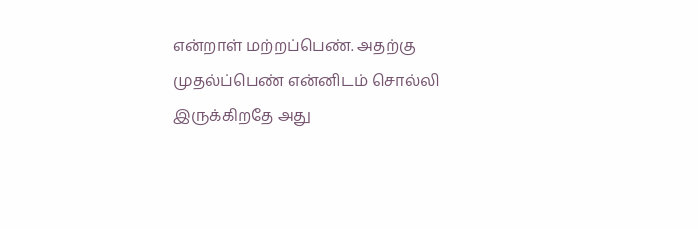என்றாள் மற்றப்பெண். அதற்கு முதல்ப்பெண் என்னிடம் சொல்லி இருக்கிறதே அது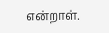என்றாள்.